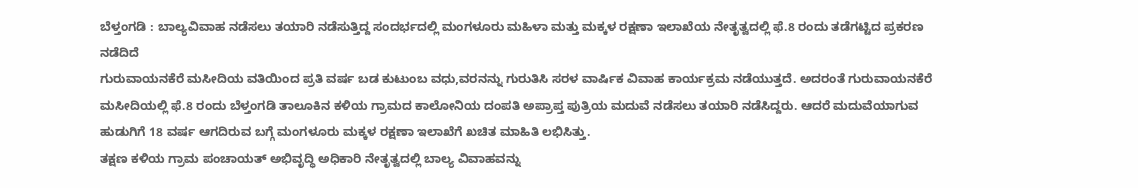ಬೆಳ್ತಂಗಡಿ : ಬಾಲ್ಯವಿವಾಹ ನಡೆಸಲು ತಯಾರಿ ನಡೆಸುತ್ತಿದ್ದ ಸಂದರ್ಭದಲ್ಲಿ ಮಂಗಳೂರು ಮಹಿಳಾ ಮತ್ತು ಮಕ್ಕಳ ರಕ್ಷಣಾ ಇಲಾಖೆಯ ನೇತೃತ್ವದಲ್ಲಿ ಫೆ.8 ರಂದು ತಡೆಗಟ್ಟಿದ ಪ್ರಕರಣ ನಡೆದಿದೆ
ಗುರುವಾಯನಕೆರೆ ಮಸೀದಿಯ ವತಿಯಿಂದ ಪ್ರತಿ ವರ್ಷ ಬಡ ಕುಟುಂಬ ವಧು,ವರನನ್ನು ಗುರುತಿಸಿ ಸರಳ ವಾರ್ಷಿಕ ವಿವಾಹ ಕಾರ್ಯಕ್ರಮ ನಡೆಯುತ್ತದೆ. ಅದರಂತೆ ಗುರುವಾಯನಕೆರೆ ಮಸೀದಿಯಲ್ಲಿ ಫೆ.8 ರಂದು ಬೆಳ್ತಂಗಡಿ ತಾಲೂಕಿನ ಕಳಿಯ ಗ್ರಾಮದ ಕಾಲೋನಿಯ ದಂಪತಿ ಅಪ್ರಾಪ್ತ ಪುತ್ರಿಯ ಮದುವೆ ನಡೆಸಲು ತಯಾರಿ ನಡೆಸಿದ್ದರು. ಆದರೆ ಮದುವೆಯಾಗುವ ಹುಡುಗಿಗೆ 18 ವರ್ಷ ಆಗದಿರುವ ಬಗ್ಗೆ ಮಂಗಳೂರು ಮಕ್ಕಳ ರಕ್ಷಣಾ ಇಲಾಖೆಗೆ ಖಚಿತ ಮಾಹಿತಿ ಲಭಿಸಿತ್ತು.
ತಕ್ಷಣ ಕಳಿಯ ಗ್ರಾಮ ಪಂಚಾಯತ್ ಅಭಿವೃದ್ಧಿ ಅಧಿಕಾರಿ ನೇತೃತ್ವದಲ್ಲಿ ಬಾಲ್ಯ ವಿವಾಹವನ್ನು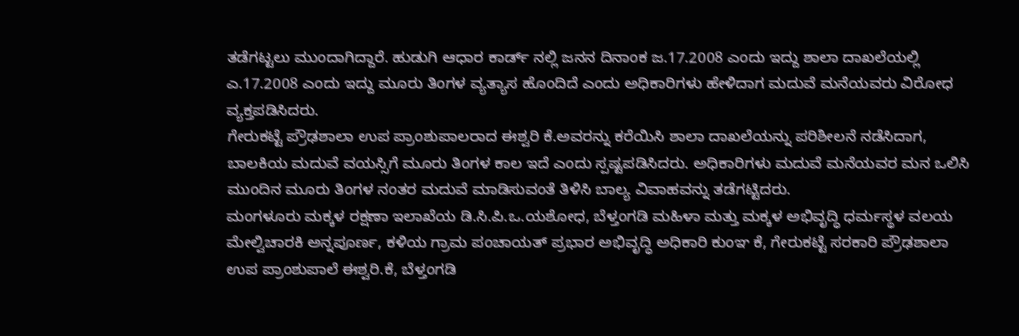ತಡೆಗಟ್ಟಲು ಮುಂದಾಗಿದ್ದಾರೆ. ಹುಡುಗಿ ಆಧಾರ ಕಾರ್ಡ್ ನಲ್ಲಿ ಜನನ ದಿನಾಂಕ ಜ.17.2008 ಎಂದು ಇದ್ದು ಶಾಲಾ ದಾಖಲೆಯಲ್ಲಿ ಎ.17.2008 ಎಂದು ಇದ್ದು ಮೂರು ತಿಂಗಳ ವ್ಯತ್ಯಾಸ ಹೊಂದಿದೆ ಎಂದು ಅಧಿಕಾರಿಗಳು ಹೇಳಿದಾಗ ಮದುವೆ ಮನೆಯವರು ವಿರೋಧ ವ್ಯಕ್ತಪಡಿಸಿದರು.
ಗೇರುಕಟ್ಟೆ ಪ್ರೌಢಶಾಲಾ ಉಪ ಪ್ರಾಂಶುಪಾಲರಾದ ಈಶ್ವರಿ ಕೆ.ಅವರನ್ನು ಕರೆಯಿಸಿ ಶಾಲಾ ದಾಖಲೆಯನ್ನು ಪರಿಶೀಲನೆ ನಡೆಸಿದಾಗ, ಬಾಲಕಿಯ ಮದುವೆ ವಯಸ್ಸಿಗೆ ಮೂರು ತಿಂಗಳ ಕಾಲ ಇದೆ ಎಂದು ಸ್ಪಷ್ಟಪಡಿಸಿದರು. ಅಧಿಕಾರಿಗಳು ಮದುವೆ ಮನೆಯವರ ಮನ ಒಲಿಸಿ ಮುಂದಿನ ಮೂರು ತಿಂಗಳ ನಂತರ ಮದುವೆ ಮಾಡಿಸುವಂತೆ ತಿಳಿಸಿ ಬಾಲ್ಯ ವಿವಾಹವನ್ನು ತಡೆಗಟ್ಟಿದರು.
ಮಂಗಳೂರು ಮಕ್ಕಳ ರಕ್ಷಣಾ ಇಲಾಖೆಯ ಡಿ.ಸಿ.ಪಿ.ಒ.ಯಶೋಧ, ಬೆಳ್ತಂಗಡಿ ಮಹಿಳಾ ಮತ್ತು ಮಕ್ಕಳ ಅಭಿವೃದ್ಧಿ ಧರ್ಮಸ್ಥಳ ವಲಯ ಮೇಲ್ವಿಚಾರಕಿ ಅನ್ನಪೂರ್ಣ, ಕಳಿಯ ಗ್ರಾಮ ಪಂಚಾಯತ್ ಪ್ರಭಾರ ಅಭಿವೃದ್ಧಿ ಅಧಿಕಾರಿ ಕುಂಞ ಕೆ, ಗೇರುಕಟ್ಟೆ ಸರಕಾರಿ ಪ್ರೌಢಶಾಲಾ ಉಪ ಪ್ರಾಂಶುಪಾಲೆ ಈಶ್ವರಿ.ಕೆ, ಬೆಳ್ತಂಗಡಿ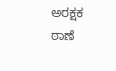ಅರಕ್ಷಕ ಠಾಣೆ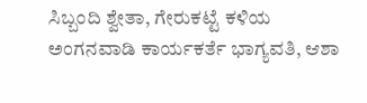ಸಿಬ್ಬಂದಿ ಶ್ವೇತಾ, ಗೇರುಕಟ್ಟೆ ಕಳಿಯ ಅಂಗನವಾಡಿ ಕಾರ್ಯಕರ್ತೆ ಭಾಗ್ಯವತಿ, ಆಶಾ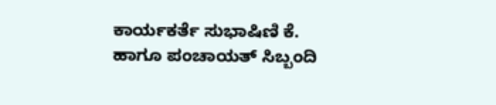ಕಾರ್ಯಕರ್ತೆ ಸುಭಾಷಿಣಿ ಕೆ. ಹಾಗೂ ಪಂಚಾಯತ್ ಸಿಬ್ಬಂದಿ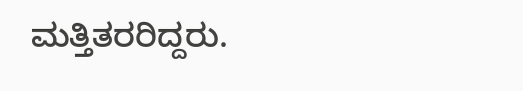ಮತ್ತಿತರರಿದ್ದರು.